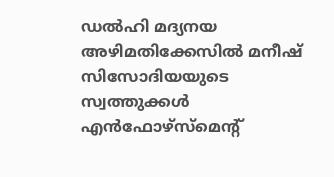ഡൽഹി മദ്യനയ അഴിമതിക്കേസിൽ മനീഷ് സിസോദിയയുടെ സ്വത്തുക്കൾ എൻഫോഴ്സ്മെന്റ്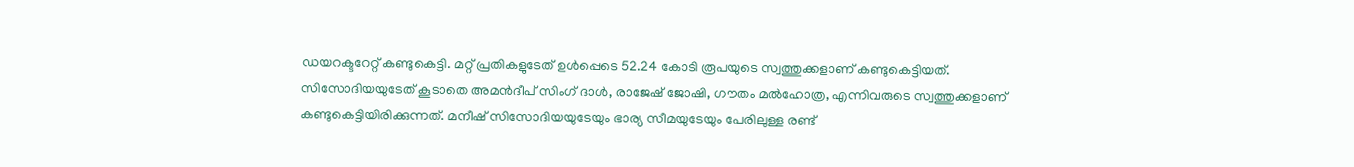ഡയറക്ടറേറ്റ് കണ്ടുകെട്ടി. മറ്റ് പ്രതികളുടേത് ഉൾപ്പെടെ 52.24 കോടി രൂപയുടെ സ്വത്തുക്കളാണ് കണ്ടുകെട്ടിയത്. സിസോദിയയുടേത് കൂടാതെ അമൻദീപ് സിംഗ് ദാൾ, രാജേഷ് ജോഷി, ഗൗതം മൽഹോത്ര, എന്നിവരുടെ സ്വത്തുക്കളാണ് കണ്ടുകെട്ടിയിരിക്കുന്നത്. മനീഷ് സിസോദിയയുടേയും ഭാര്യ സീമയുടേയും പേരിലുള്ള രണ്ട്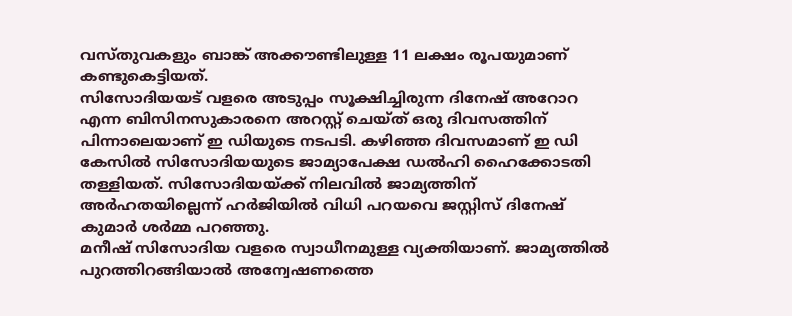വസ്തുവകളും ബാങ്ക് അക്കൗണ്ടിലുള്ള 11 ലക്ഷം രൂപയുമാണ് കണ്ടുകെട്ടിയത്.
സിസോദിയയട് വളരെ അടുപ്പം സൂക്ഷിച്ചിരുന്ന ദിനേഷ് അറോറ എന്ന ബിസിനസുകാരനെ അറസ്റ്റ് ചെയ്ത് ഒരു ദിവസത്തിന് പിന്നാലെയാണ് ഇ ഡിയുടെ നടപടി. കഴിഞ്ഞ ദിവസമാണ് ഇ ഡി കേസിൽ സിസോദിയയുടെ ജാമ്യാപേക്ഷ ഡൽഹി ഹൈക്കോടതി തള്ളിയത്. സിസോദിയയ്ക്ക് നിലവിൽ ജാമ്യത്തിന് അർഹതയില്ലെന്ന് ഹർജിയിൽ വിധി പറയവെ ജസ്റ്റിസ് ദിനേഷ് കുമാർ ശർമ്മ പറഞ്ഞു.
മനീഷ് സിസോദിയ വളരെ സ്വാധീനമുള്ള വ്യക്തിയാണ്. ജാമ്യത്തിൽ പുറത്തിറങ്ങിയാൽ അന്വേഷണത്തെ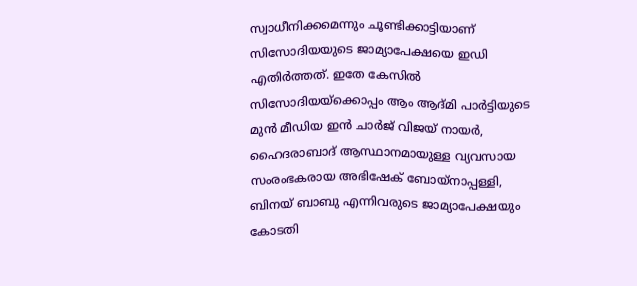സ്വാധീനിക്കമെന്നും ചൂണ്ടിക്കാട്ടിയാണ് സിസോദിയയുടെ ജാമ്യാപേക്ഷയെ ഇഡി എതിർത്തത്. ഇതേ കേസിൽ സിസോദിയയ്ക്കൊപ്പം ആം ആദ്മി പാർട്ടിയുടെ മുൻ മീഡിയ ഇൻ ചാർജ് വിജയ് നായർ, ഹൈദരാബാദ് ആസ്ഥാനമായുള്ള വ്യവസായ സംരംഭകരായ അഭിഷേക് ബോയ്നാപ്പള്ളി, ബിനയ് ബാബു എന്നിവരുടെ ജാമ്യാപേക്ഷയും കോടതി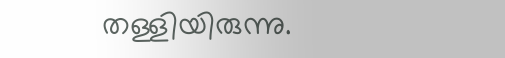തള്ളിയിരുന്നു.